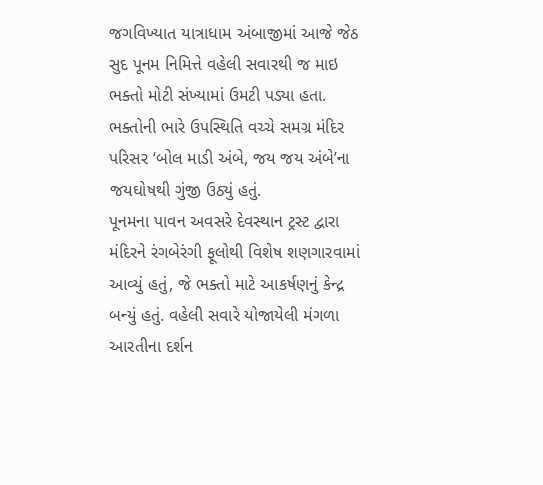જગવિખ્યાત યાત્રાધામ અંબાજીમાં આજે જેઠ સુદ પૂનમ નિમિત્તે વહેલી સવારથી જ માઇ ભક્તો મોટી સંખ્યામાં ઉમટી પડ્યા હતા. ભક્તોની ભારે ઉપસ્થિતિ વચ્ચે સમગ્ર મંદિર પરિસર ‘બોલ માડી અંબે, જય જય અંબે’ના જયઘોષથી ગુંજી ઉઠ્યું હતું.
પૂનમના પાવન અવસરે દેવસ્થાન ટ્રસ્ટ દ્વારા મંદિરને રંગબેરંગી ફૂલોથી વિશેષ શણગારવામાં આવ્યું હતું, જે ભક્તો માટે આકર્ષણનું કેન્દ્ર બન્યું હતું. વહેલી સવારે યોજાયેલી મંગળા આરતીના દર્શન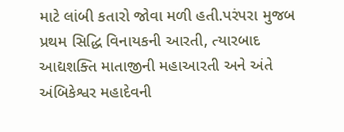માટે લાંબી કતારો જોવા મળી હતી.પરંપરા મુજબ પ્રથમ સિદ્ધિ વિનાયકની આરતી, ત્યારબાદ આદ્યશક્તિ માતાજીની મહાઆરતી અને અંતે અંબિકેશ્વર મહાદેવની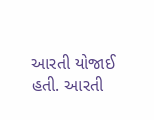આરતી યોજાઈ હતી. આરતી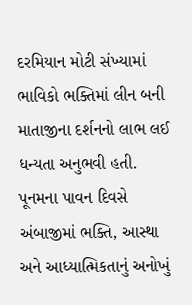દરમિયાન મોટી સંખ્યામાં ભાવિકો ભક્તિમાં લીન બની માતાજીના દર્શનનો લાભ લઈ ધન્યતા અનુભવી હતી. પૂનમના પાવન દિવસે અંબાજીમાં ભક્તિ, આસ્થા અને આધ્યાત્મિકતાનું અનોખું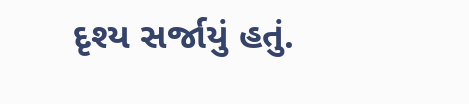દૃશ્ય સર્જાયું હતું.